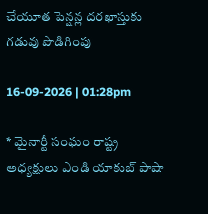చేయూత పెన్షన్ల దరఖాస్తుకు గడువు పొడిగింపు

16-09-2026 | 01:28pm

* మైనార్టీ సంఘం రాష్ట్ర అధ్యక్షులు ఎండి యాకుబ్ పాషా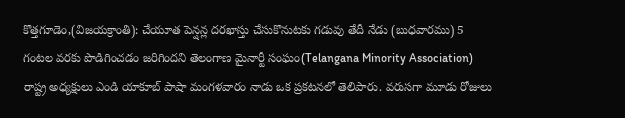కొత్తగూడెం,(విజయక్రాంతి): చేయూత పెన్షన్ల దరఖాస్తు చేసుకొనుటకు గడువు తేదీ నేడు (బుధవారము) 5 గంటల వరకు పొడిగించడం జరిగిందని తెలంగాణ మైనార్టీ సంఘం(Telangana Minority Association) రాష్ట్ర అధ్యక్షులు ఎండి యాకూబ్ పాషా మంగళవారం నాడు ఒక ప్రకటనలో తెలిపారు. వరుసగా మూడు రోజులు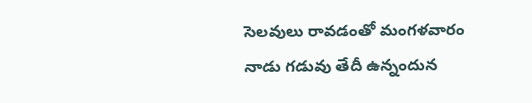సెలవులు రావడంతో మంగళవారం నాడు గడువు తేదీ ఉన్నందున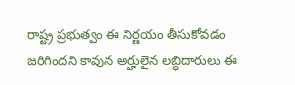రాష్ట్ర ప్రభుత్వం ఈ నిర్ణయం తీసుకోవడం జరిగిందని కావున అర్హులైన లబ్ధిదారులు ఈ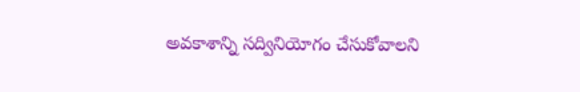అవకాశాన్ని సద్వినియోగం చేసుకోవాలని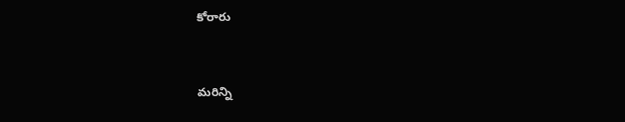కోరారు


మరిన్ని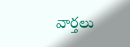వార్తలు